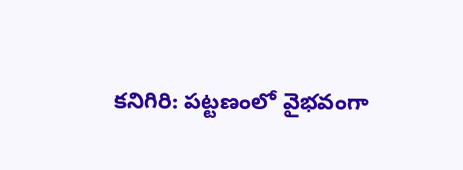కనిగిరి: పట్టణంలో వైభవంగా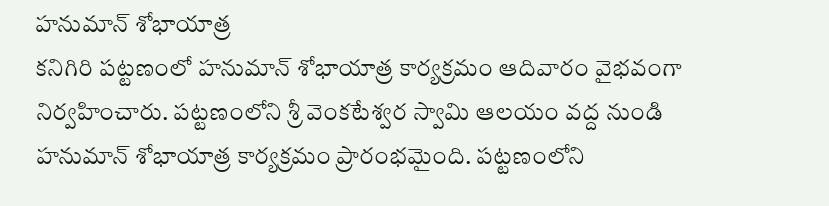హనుమాన్ శోభాయాత్ర
కనిగిరి పట్టణంలో హనుమాన్ శోభాయాత్ర కార్యక్రమం ఆదివారం వైభవంగా నిర్వహించారు. పట్టణంలోని శ్రీ వెంకటేశ్వర స్వామి ఆలయం వద్ద నుండి హనుమాన్ శోభాయాత్ర కార్యక్రమం ప్రారంభమైంది. పట్టణంలోని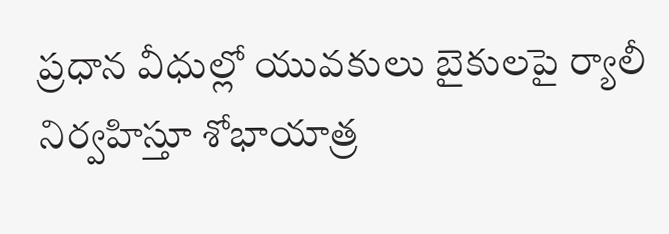ప్రధాన వీధుల్లో యువకులు బైకులపై ర్యాలీ నిర్వహిస్తూ శోభాయాత్ర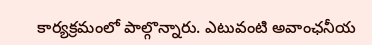కార్యక్రమంలో పాల్గొన్నారు. ఎటువంటి అవాంఛనీయ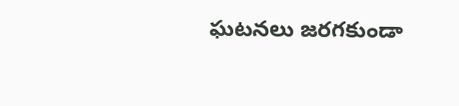ఘటనలు జరగకుండా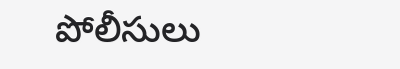పోలీసులు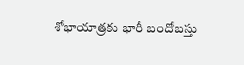శోభాయాత్రకు భారీ బందోబస్తు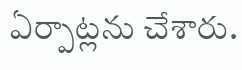ఏర్పాట్లను చేశారు.